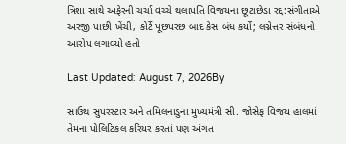ત્રિશા સાથે અફેરની ચર્ચા વચ્ચે થલાપતિ વિજયના છૂટાછેડા રદ્દ:સંગીતાએ અરજી પાછી ખેંચી, કોર્ટે પૂછપરછ બાદ કેસ બંધ કર્યો; લગ્નેત્તર સંબંધનો આરોપ લગાવ્યો હતો

Last Updated: August 7, 2026By

સાઉથ સુપરસ્ટાર અને તમિલનાડુના મુખ્યમંત્રી સી. જોસેફ વિજય હાલમાં તેમના પોલિટિકલ કરિયર કરતાં પણ અંગત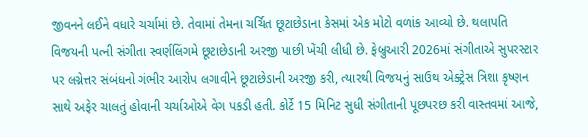જીવનને લઈને વધારે ચર્ચામાં છે. તેવામાં તેમના ચર્ચિત છૂટાછેડાના કેસમાં એક મોટો વળાંક આવ્યો છે. થલાપતિ વિજયની પત્ની સંગીતા સ્વર્ણલિંગમે છૂટાછેડાની અરજી પાછી ખેંચી લીધી છે. ફેબ્રુઆરી 2026માં સંગીતાએ સુપરસ્ટાર પર લગ્નેત્તર સંબંધનો ગંભીર આરોપ લગાવીને છૂટાછેડાની અરજી કરી, ત્યારથી વિજયનું સાઉથ એક્ટ્રેસ ત્રિશા કૃષ્ણન સાથે અફેર ચાલતું હોવાની ચર્ચાઓએ વેગ પકડી હતી. કોર્ટે 15 મિનિટ સુધી સંગીતાની પૂછપરછ કરી વાસ્તવમાં આજે,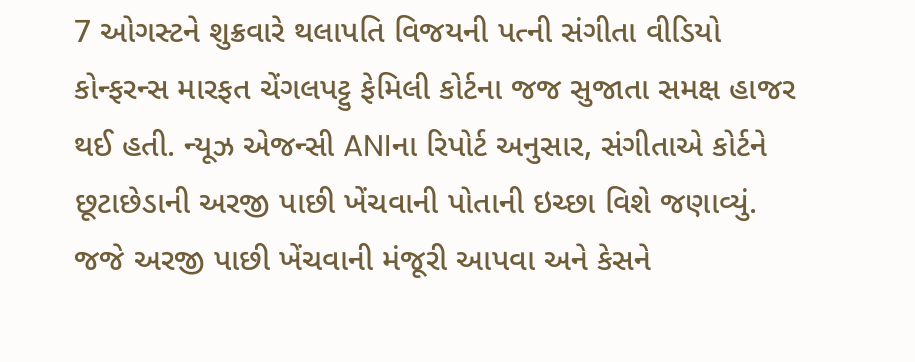7 ઓગસ્ટને શુક્રવારે થલાપતિ વિજયની પત્ની સંગીતા વીડિયો કોન્ફરન્સ મારફત ચેંગલપટ્ટુ ફેમિલી કોર્ટના જજ સુજાતા સમક્ષ હાજર થઈ હતી. ન્યૂઝ એજન્સી ANIના રિપોર્ટ અનુસાર, સંગીતાએ કોર્ટને છૂટાછેડાની અરજી પાછી ખેંચવાની પોતાની ઇચ્છા વિશે જણાવ્યું. જજે અરજી પાછી ખેંચવાની મંજૂરી આપવા અને કેસને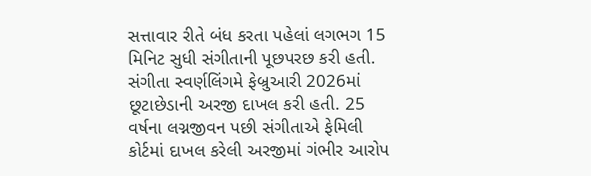સત્તાવાર રીતે બંધ કરતા પહેલાં લગભગ 15 મિનિટ સુધી સંગીતાની પૂછપરછ કરી હતી. સંગીતા સ્વર્ણલિંગમે ફેબ્રુઆરી 2026માં છૂટાછેડાની અરજી દાખલ કરી હતી. 25 વર્ષના લગ્નજીવન પછી સંગીતાએ ફેમિલી કોર્ટમાં દાખલ કરેલી અરજીમાં ગંભીર આરોપ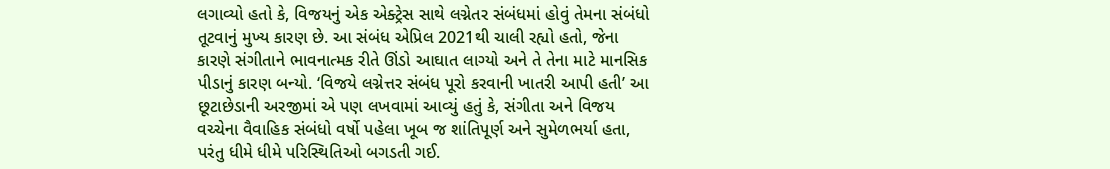લગાવ્યો હતો કે, વિજયનું એક એક્ટ્રેસ સાથે લગ્નેતર સંબંધમાં હોવું તેમના સંબંધો તૂટવાનું મુખ્ય કારણ છે. આ સંબંધ એપ્રિલ 2021થી ચાલી રહ્યો હતો, જેના કારણે સંગીતાને ભાવનાત્મક રીતે ઊંડો આઘાત લાગ્યો અને તે તેના માટે માનસિક પીડાનું કારણ બન્યો. ‘વિજયે લગ્નેત્તર સંબંધ પૂરો કરવાની ખાતરી આપી હતી’ આ છૂટાછેડાની અરજીમાં એ પણ લખવામાં આવ્યું હતું કે, સંગીતા અને વિજય વચ્ચેના વૈવાહિક સંબંધો વર્ષો પહેલા ખૂબ જ શાંતિપૂર્ણ અને સુમેળભર્યા હતા, પરંતુ ધીમે ધીમે પરિસ્થિતિઓ બગડતી ગઈ.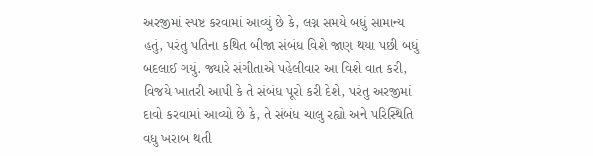અરજીમાં સ્પષ્ટ કરવામાં આવ્યું છે કે, લગ્ન સમયે બધું સામાન્ય હતું, પરંતુ પતિના કથિત બીજા સંબંધ વિશે જાણ થયા પછી બધું બદલાઈ ગયું. જ્યારે સંગીતાએ પહેલીવાર આ વિશે વાત કરી, વિજયે ખાતરી આપી કે તે સંબંધ પૂરો કરી દેશે, પરંતુ અરજીમાં દાવો કરવામાં આવ્યો છે કે, તે સંબંધ ચાલુ રહ્યો અને પરિસ્થિતિ વધુ ખરાબ થતી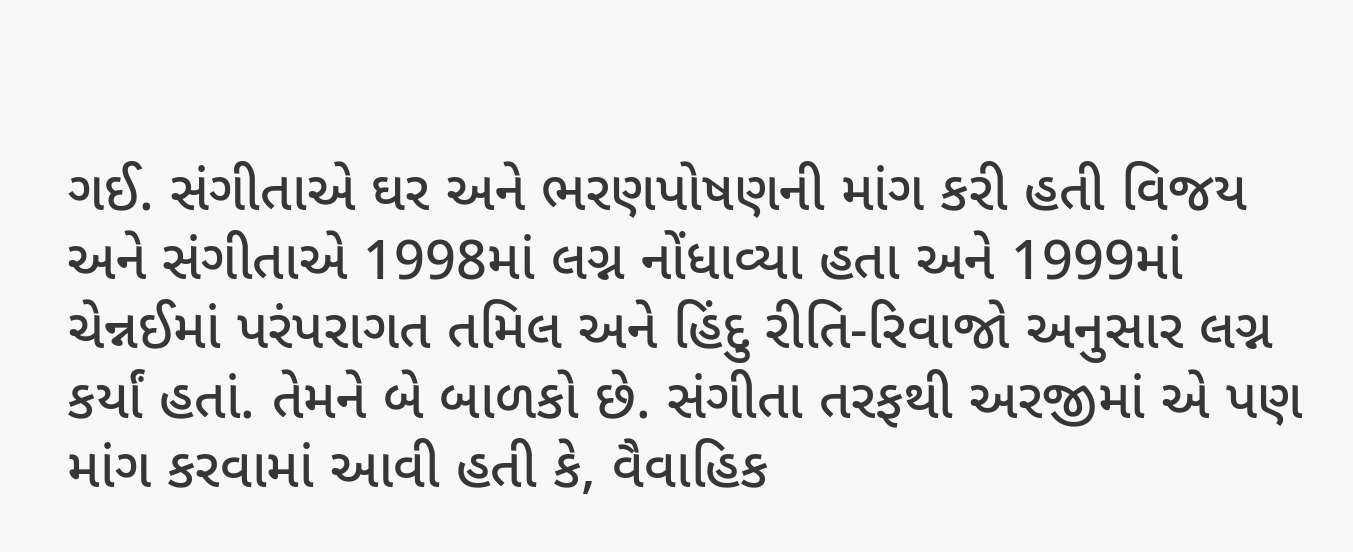ગઈ. સંગીતાએ ઘર અને ભરણપોષણની માંગ કરી હતી વિજય અને સંગીતાએ 1998માં લગ્ન નોંધાવ્યા હતા અને 1999માં ચેન્નઈમાં પરંપરાગત તમિલ અને હિંદુ રીતિ-રિવાજો અનુસાર લગ્ન કર્યાં હતાં. તેમને બે બાળકો છે. સંગીતા તરફથી અરજીમાં એ પણ માંગ કરવામાં આવી હતી કે, વૈવાહિક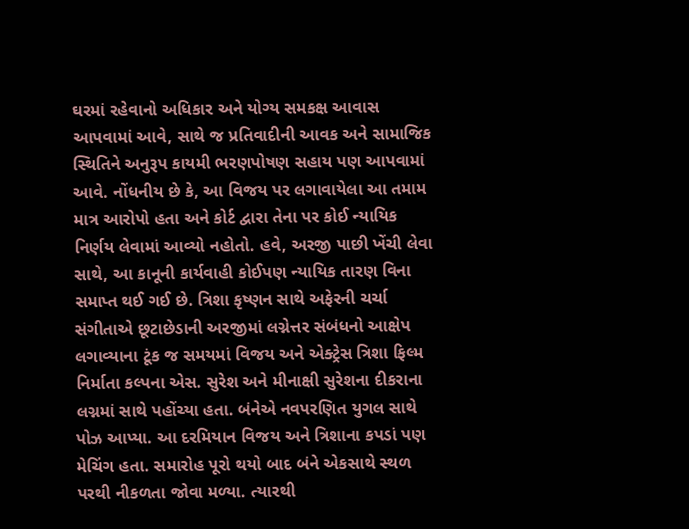ઘરમાં રહેવાનો અધિકાર અને યોગ્ય સમકક્ષ આવાસ આપવામાં આવે, સાથે જ પ્રતિવાદીની આવક અને સામાજિક સ્થિતિને અનુરૂપ કાયમી ભરણપોષણ સહાય પણ આપવામાં આવે. નોંધનીય છે કે, આ વિજય પર લગાવાયેલા આ તમામ માત્ર આરોપો હતા અને કોર્ટ દ્વારા તેના પર કોઈ ન્યાયિક નિર્ણય લેવામાં આવ્યો નહોતો. હવે, અરજી પાછી ખેંચી લેવા સાથે, આ કાનૂની કાર્યવાહી કોઈપણ ન્યાયિક તારણ વિના સમાપ્ત થઈ ગઈ છે. ત્રિશા કૃષ્ણન સાથે અફેરની ચર્ચા સંગીતાએ છૂટાછેડાની અરજીમાં લગ્નેત્તર સંબંધનો આક્ષેપ લગાવ્યાના ટૂંક જ સમયમાં વિજય અને એક્ટ્રેસ ત્રિશા ફિલ્મ નિર્માતા કલ્પના એસ. સુરેશ અને મીનાક્ષી સુરેશના દીકરાના લગ્નમાં સાથે પહોંચ્યા હતા. બંનેએ નવપરણિત યુગલ સાથે પોઝ આપ્યા. આ દરમિયાન વિજય અને ત્રિશાના કપડાં પણ મેચિંગ હતા. સમારોહ પૂરો થયો બાદ બંને એકસાથે સ્થળ પરથી નીકળતા જોવા મળ્યા. ત્યારથી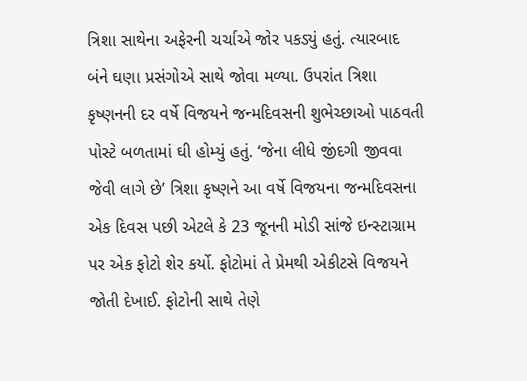ત્રિશા સાથેના અફેરની ચર્ચાએ જોર પકડ્યું હતું. ત્યારબાદ બંને ઘણા પ્રસંગોએ સાથે જોવા મળ્યા. ઉપરાંત ત્રિશા કૃષ્ણનની દર વર્ષે વિજયને જન્મદિવસની શુભેચ્છાઓ પાઠવતી પોસ્ટે બળતામાં ઘી હોમ્યું હતું. ‘જેના લીધે જીંદગી જીવવા જેવી લાગે છે’ ત્રિશા કૃષ્ણને આ વર્ષે વિજયના જન્મદિવસના એક દિવસ પછી એટલે કે 23 જૂનની મોડી સાંજે ઇન્સ્ટાગ્રામ પર એક ફોટો શેર કર્યો. ફોટોમાં તે પ્રેમથી એકીટસે વિજયને જોતી દેખાઈ. ફોટોની સાથે તેણે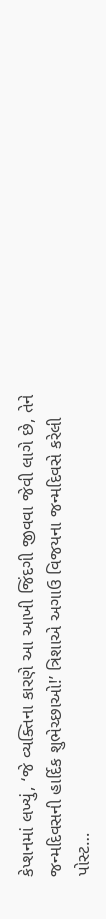કેપ્શનમાં લખ્યું, ‘જે વ્યક્તિના કારણે આ આખી જિંદગી જીવવા જેવી લાગે છે, તેને જન્મદિવસની હાર્દિક શુભેચ્છાઓ!’ ત્રિશાએ અગાઉ વિજયના જન્મદિવસે કરેલી પોસ્ટ…